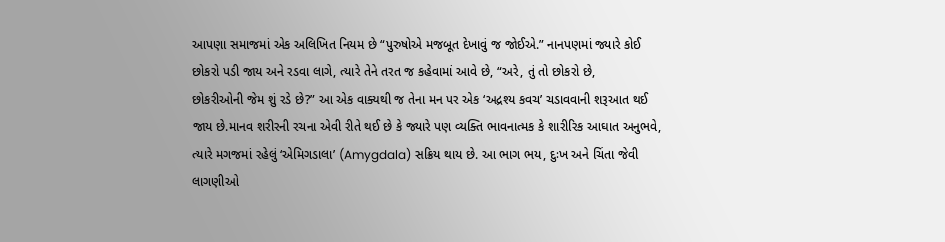આપણા સમાજમાં એક અલિખિત નિયમ છે “પુરુષોએ મજબૂત દેખાવું જ જોઈએ.” નાનપણમાં જ્યારે કોઈ છોકરો પડી જાય અને રડવા લાગે, ત્યારે તેને તરત જ કહેવામાં આવે છે, “અરે, તું તો છોકરો છે,
છોકરીઓની જેમ શું રડે છે?” આ એક વાક્યથી જ તેના મન પર એક ‘અદ્રશ્ય કવચ’ ચડાવવાની શરૂઆત થઈ જાય છે.માનવ શરીરની રચના એવી રીતે થઈ છે કે જ્યારે પણ વ્યક્તિ ભાવનાત્મક કે શારીરિક આઘાત અનુભવે, ત્યારે મગજમાં રહેલું ‘એમિગડાલા’ (Amygdala) સક્રિય થાય છે. આ ભાગ ભય, દુઃખ અને ચિંતા જેવી લાગણીઓ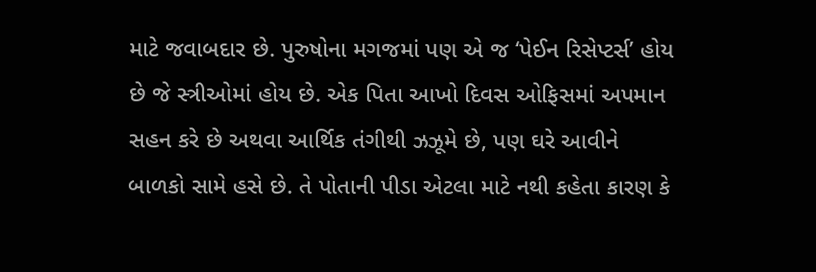માટે જવાબદાર છે. પુરુષોના મગજમાં પણ એ જ ‘પેઈન રિસેપ્ટર્સ’ હોય છે જે સ્ત્રીઓમાં હોય છે. એક પિતા આખો દિવસ ઓફિસમાં અપમાન સહન કરે છે અથવા આર્થિક તંગીથી ઝઝૂમે છે, પણ ઘરે આવીને બાળકો સામે હસે છે. તે પોતાની પીડા એટલા માટે નથી કહેતા કારણ કે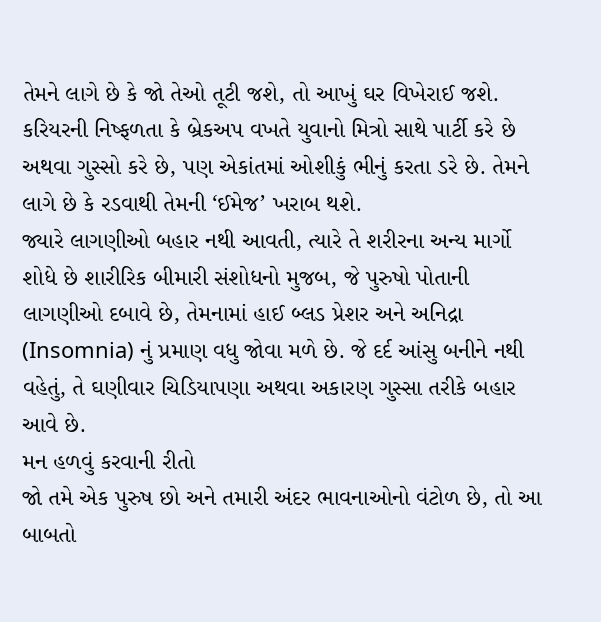તેમને લાગે છે કે જો તેઓ તૂટી જશે, તો આખું ઘર વિખેરાઈ જશે. કરિયરની નિષ્ફળતા કે બ્રેકઅપ વખતે યુવાનો મિત્રો સાથે પાર્ટી કરે છે અથવા ગુસ્સો કરે છે, પણ એકાંતમાં ઓશીકું ભીનું કરતા ડરે છે. તેમને લાગે છે કે રડવાથી તેમની ‘ઈમેજ’ ખરાબ થશે.
જ્યારે લાગણીઓ બહાર નથી આવતી, ત્યારે તે શરીરના અન્ય માર્ગો શોધે છે શારીરિક બીમારી સંશોધનો મુજબ, જે પુરુષો પોતાની લાગણીઓ દબાવે છે, તેમનામાં હાઈ બ્લડ પ્રેશર અને અનિદ્રા (Insomnia) નું પ્રમાણ વધુ જોવા મળે છે. જે દર્દ આંસુ બનીને નથી વહેતું, તે ઘણીવાર ચિડિયાપણા અથવા અકારણ ગુસ્સા તરીકે બહાર આવે છે.
મન હળવું કરવાની રીતો
જો તમે એક પુરુષ છો અને તમારી અંદર ભાવનાઓનો વંટોળ છે, તો આ બાબતો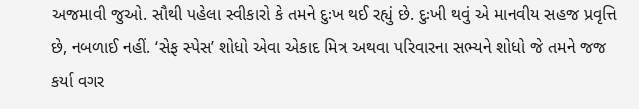અજમાવી જુઓ. સૌથી પહેલા સ્વીકારો કે તમને દુઃખ થઈ રહ્યું છે. દુઃખી થવું એ માનવીય સહજ પ્રવૃત્તિ છે, નબળાઈ નહીં. ‘સેફ સ્પેસ’ શોધો એવા એકાદ મિત્ર અથવા પરિવારના સભ્યને શોધો જે તમને જજ કર્યા વગર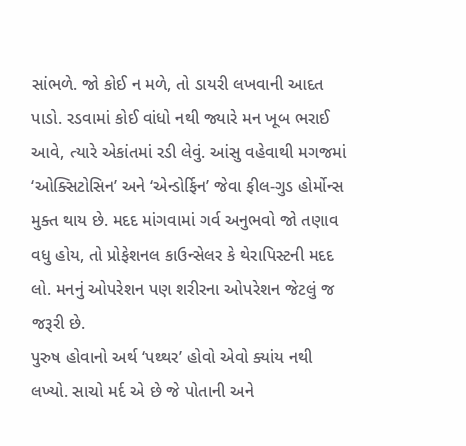સાંભળે. જો કોઈ ન મળે, તો ડાયરી લખવાની આદત પાડો. રડવામાં કોઈ વાંધો નથી જ્યારે મન ખૂબ ભરાઈ આવે, ત્યારે એકાંતમાં રડી લેવું. આંસુ વહેવાથી મગજમાં
‘ઓક્સિટોસિન’ અને ‘એન્ડોર્ફિન’ જેવા ફીલ-ગુડ હોર્મોન્સ મુક્ત થાય છે. મદદ માંગવામાં ગર્વ અનુભવો જો તણાવ વધુ હોય, તો પ્રોફેશનલ કાઉન્સેલર કે થેરાપિસ્ટની મદદ લો. મનનું ઓપરેશન પણ શરીરના ઓપરેશન જેટલું જ જરૂરી છે.
પુરુષ હોવાનો અર્થ ‘પથ્થર’ હોવો એવો ક્યાંય નથી લખ્યો. સાચો મર્દ એ છે જે પોતાની અને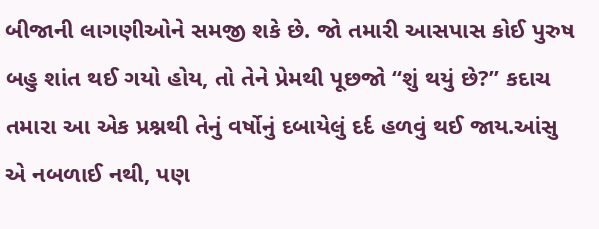બીજાની લાગણીઓને સમજી શકે છે. જો તમારી આસપાસ કોઈ પુરુષ બહુ શાંત થઈ ગયો હોય, તો તેને પ્રેમથી પૂછજો “શું થયું છે?” કદાચ તમારા આ એક પ્રશ્નથી તેનું વર્ષોનું દબાયેલું દર્દ હળવું થઈ જાય.આંસુ એ નબળાઈ નથી, પણ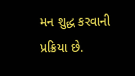મન શુદ્ધ કરવાની પ્રક્રિયા છે.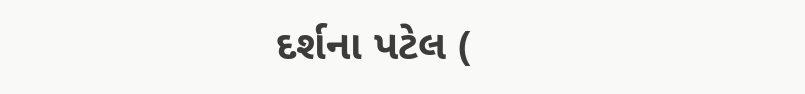દર્શના પટેલ (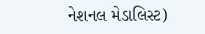નેશનલ મેડાલિસ્ટ)